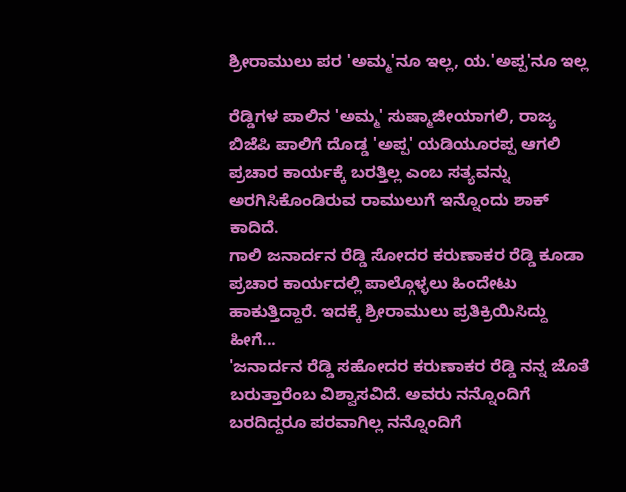ಶ್ರೀರಾಮುಲು ಪರ 'ಅಮ್ಮ'ನೂ ಇಲ್ಲ, ಯ.'ಅಪ್ಪ'ನೂ ಇಲ್ಲ

ರೆಡ್ಡಿಗಳ ಪಾಲಿನ 'ಅಮ್ಮ' ಸುಷ್ಮಾಜೀಯಾಗಲಿ, ರಾಜ್ಯ ಬಿಜೆಪಿ ಪಾಲಿಗೆ ದೊಡ್ಡ 'ಅಪ್ಪ' ಯಡಿಯೂರಪ್ಪ ಆಗಲಿ ಪ್ರಚಾರ ಕಾರ್ಯಕ್ಕೆ ಬರತ್ತಿಲ್ಲ ಎಂಬ ಸತ್ಯವನ್ನು ಅರಗಿಸಿಕೊಂಡಿರುವ ರಾಮುಲುಗೆ ಇನ್ನೊಂದು ಶಾಕ್ ಕಾದಿದೆ.
ಗಾಲಿ ಜನಾರ್ದನ ರೆಡ್ಡಿ ಸೋದರ ಕರುಣಾಕರ ರೆಡ್ಡಿ ಕೂಡಾ ಪ್ರಚಾರ ಕಾರ್ಯದಲ್ಲಿ ಪಾಲ್ಗೊಳ್ಳಲು ಹಿಂದೇಟು ಹಾಕುತ್ತಿದ್ದಾರೆ. ಇದಕ್ಕೆ ಶ್ರೀರಾಮುಲು ಪ್ರತಿಕ್ರಿಯಿಸಿದ್ದು ಹೀಗೆ...
'ಜನಾರ್ದನ ರೆಡ್ಡಿ ಸಹೋದರ ಕರುಣಾಕರ ರೆಡ್ಡಿ ನನ್ನ ಜೊತೆ ಬರುತ್ತಾರೆಂಬ ವಿಶ್ವಾಸವಿದೆ. ಅವರು ನನ್ನೊಂದಿಗೆ ಬರದಿದ್ದರೂ ಪರವಾಗಿಲ್ಲ ನನ್ನೊಂದಿಗೆ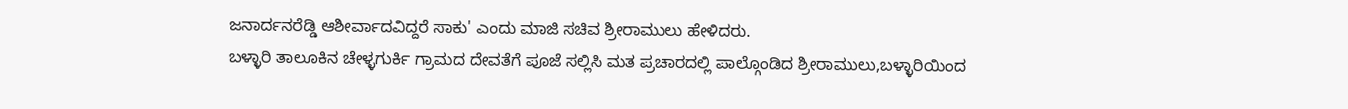ಜನಾರ್ದನರೆಡ್ಡಿ ಆಶೀರ್ವಾದವಿದ್ದರೆ ಸಾಕು' ಎಂದು ಮಾಜಿ ಸಚಿವ ಶ್ರೀರಾಮುಲು ಹೇಳಿದರು.
ಬಳ್ಳಾರಿ ತಾಲೂಕಿನ ಚೇಳ್ಳಗುರ್ಕಿ ಗ್ರಾಮದ ದೇವತೆಗೆ ಪೂಜೆ ಸಲ್ಲಿಸಿ ಮತ ಪ್ರಚಾರದಲ್ಲಿ ಪಾಲ್ಗೊಂಡಿದ ಶ್ರೀರಾಮುಲು,ಬಳ್ಳಾರಿಯಿಂದ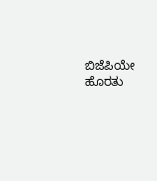ಬಿಜೆಪಿಯೇ ಹೊರತು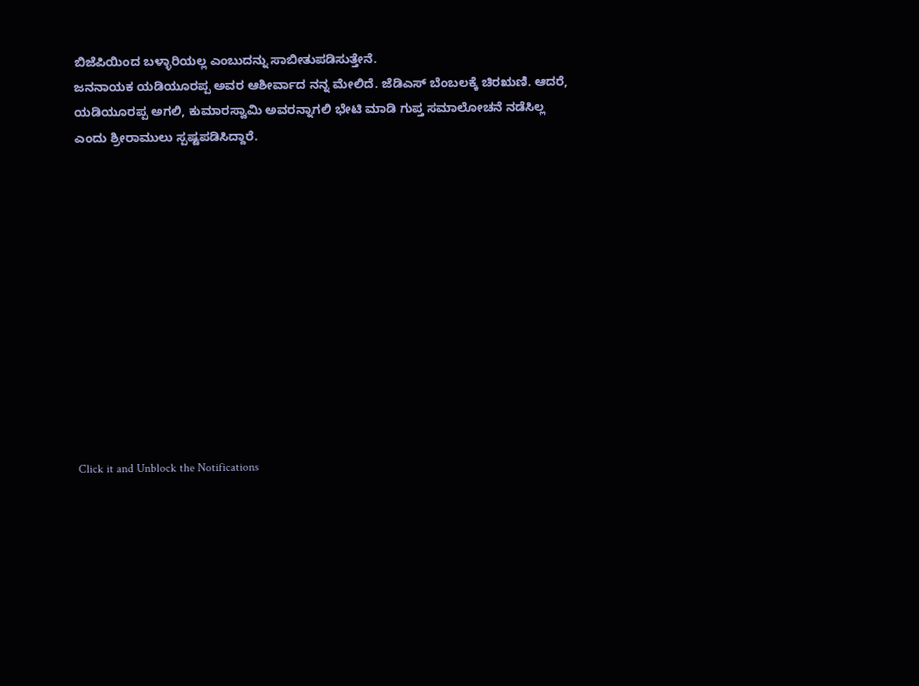ಬಿಜೆಪಿಯಿಂದ ಬಳ್ಳಾರಿಯಲ್ಲ ಎಂಬುದನ್ನು ಸಾಬೀತುಪಡಿಸುತ್ತೇನೆ.
ಜನನಾಯಕ ಯಡಿಯೂರಪ್ಪ ಅವರ ಆಶೀರ್ವಾದ ನನ್ನ ಮೇಲಿದೆ. ಜೆಡಿಎಸ್ ಬೆಂಬಲಕ್ಕೆ ಚಿರಋಣಿ. ಆದರೆ, ಯಡಿಯೂರಪ್ಪ ಅಗಲಿ, ಕುಮಾರಸ್ವಾಮಿ ಅವರನ್ನಾಗಲಿ ಭೇಟಿ ಮಾಡಿ ಗುಪ್ತ ಸಮಾಲೋಚನೆ ನಡೆಸಿಲ್ಲ ಎಂದು ಶ್ರೀರಾಮುಲು ಸ್ಪಷ್ಟಪಡಿಸಿದ್ದಾರೆ.












Click it and Unblock the Notifications